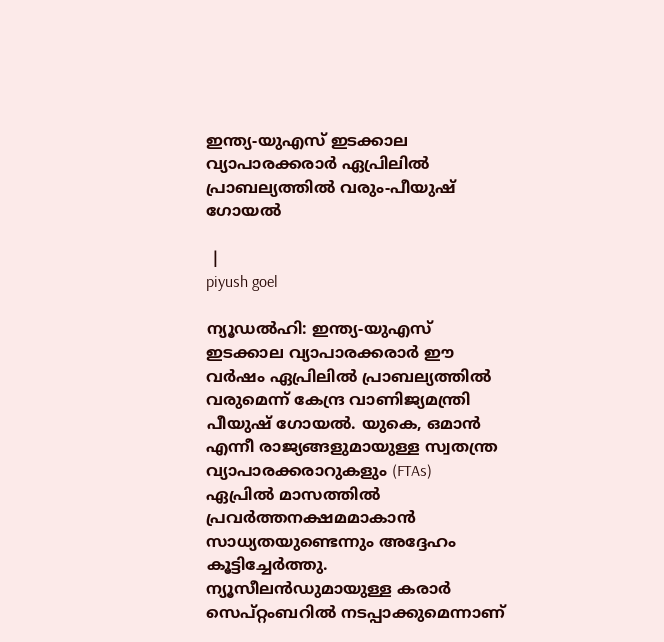ഇന്ത്യ-യുഎസ് ഇടക്കാല വ്യാപാരക്കരാർ ഏപ്രിലിൽ പ്രാബല്യത്തിൽ വരും-പീയുഷ് ഗോയൽ

 |
piyush goel

ന്യൂഡൽഹി: ഇന്ത്യ-യുഎസ് ഇടക്കാല വ്യാപാരക്കരാർ ഈ വർഷം ഏപ്രിലിൽ പ്രാബല്യത്തിൽ വരുമെന്ന് കേന്ദ്ര വാണിജ്യമന്ത്രി പീയുഷ് ഗോയൽ. യുകെ, ഒമാൻ എന്നീ രാജ്യങ്ങളുമായുള്ള സ്വതന്ത്ര വ്യാപാരക്കരാറുകളും (FTAs) ഏപ്രിൽ മാസത്തിൽ പ്രവർത്തനക്ഷമമാകാൻ സാധ്യതയുണ്ടെന്നും അദ്ദേഹം കൂട്ടിച്ചേർത്തു. ന്യൂസീലൻഡുമായുള്ള കരാർ സെപ്റ്റംബറിൽ നടപ്പാക്കുമെന്നാണ്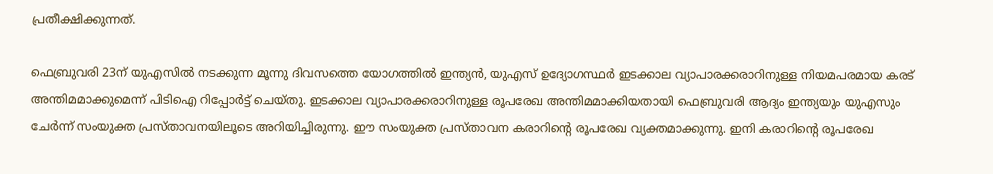പ്രതീക്ഷിക്കുന്നത്.

ഫെബ്രുവരി 23ന് യുഎസിൽ നടക്കുന്ന മൂന്നു ദിവസത്തെ യോഗത്തിൽ ഇന്ത്യൻ, യുഎസ് ഉദ്യോഗസ്ഥർ ഇടക്കാല വ്യാപാരക്കരാറിനുള്ള നിയമപരമായ കരട് അന്തിമമാക്കുമെന്ന് പിടിഐ റിപ്പോർട്ട് ചെയ്തു. ഇടക്കാല വ്യാപാരക്കരാറിനുള്ള രൂപരേഖ അന്തിമമാക്കിയതായി ഫെബ്രുവരി ആദ്യം ഇന്ത്യയും യുഎസും ചേർന്ന് സംയുക്ത പ്രസ്താവനയിലൂടെ അറിയിച്ചിരുന്നു. ഈ സംയുക്ത പ്രസ്താവന കരാറിന്റെ രൂപരേഖ വ്യക്തമാക്കുന്നു. ഇനി കരാറിന്റെ രൂപരേഖ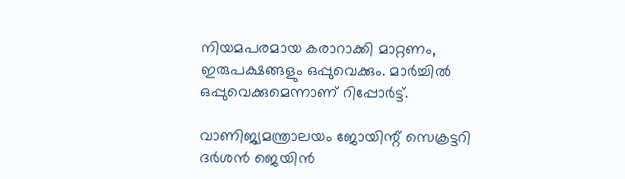നിയമപരമായ കരാറാക്കി മാറ്റണം, ഇരുപക്ഷങ്ങളും ഒപ്പുവെക്കും. മാർച്ചിൽ ഒപ്പുവെക്കുമെന്നാണ് റിപ്പോർട്ട്.

വാണിജ്യമന്ത്രാലയം ജോയിന്റ് സെക്രട്ടറി ദർശൻ ജെയിൻ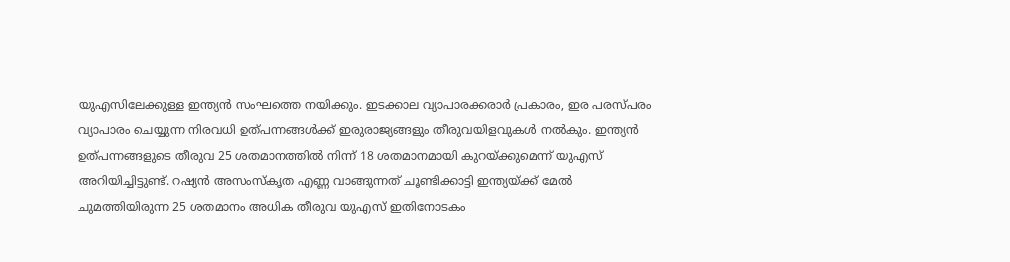യുഎസിലേക്കുള്ള ഇന്ത്യൻ സംഘത്തെ നയിക്കും. ഇടക്കാല വ്യാപാരക്കരാർ പ്രകാരം, ഇര പരസ്പരം വ്യാപാരം ചെയ്യുന്ന നിരവധി ഉത്പന്നങ്ങൾക്ക് ഇരുരാജ്യങ്ങളും തീരുവയിളവുകൾ നൽകും. ഇന്ത്യൻ ഉത്പന്നങ്ങളുടെ തീരുവ 25 ശതമാനത്തിൽ നിന്ന് 18 ശതമാനമായി കുറയ്ക്കുമെന്ന് യുഎസ് അറിയിച്ചിട്ടുണ്ട്. റഷ്യൻ അസംസ്കൃത എണ്ണ വാങ്ങുന്നത് ചൂണ്ടിക്കാട്ടി ഇന്ത്യയ്ക്ക് മേൽ ചുമത്തിയിരുന്ന 25 ശതമാനം അധിക തീരുവ യുഎസ് ഇതിനോടകം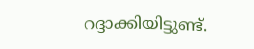റദ്ദാക്കിയിട്ടുണ്ട്.